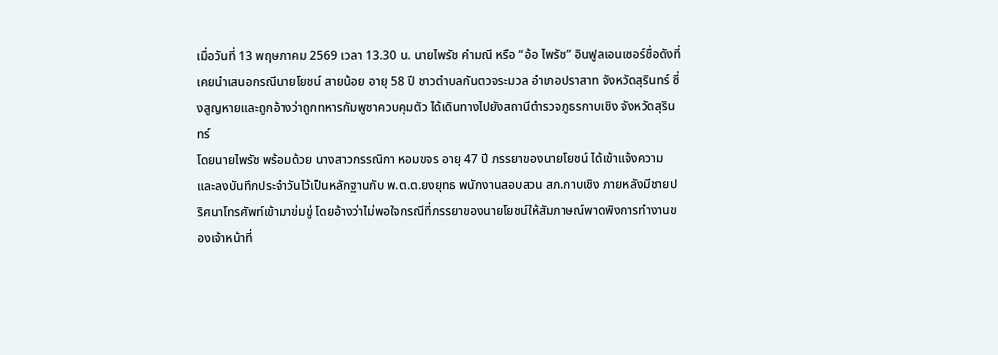เมื่อวันที่ 13 พฤษภาคม 2569 เวลา 13.30 น. นายไพรัช คำมณี หรือ “อ้อ ไพรัช” อินฟูลเอนเซอร์ชื่อดังที่เคยนำเสนอกรณีนายโยชน์ สายน้อย อายุ 58 ปี ชาวตำบลกันตวจระมวล อำเภอปราสาท จังหวัดสุรินทร์ ซึ่งสูญหายและถูกอ้างว่าถูกทหารกัมพูชาควบคุมตัว ได้เดินทางไปยังสถานีตำรวจภูธรกาบเชิง จังหวัดสุรินทร์
โดยนายไพรัช พร้อมด้วย นางสาวกรรณิกา หอมขจร อายุ 47 ปี ภรรยาของนายโยชน์ ได้เข้าแจ้งความและลงบันทึกประจำวันไว้เป็นหลักฐานกับ พ.ต.ต.ยงยุทธ พนักงานสอบสวน สภ.กาบเชิง ภายหลังมีชายปริศนาโทรศัพท์เข้ามาข่มขู่ โดยอ้างว่าไม่พอใจกรณีที่ภรรยาของนายโยชน์ให้สัมภาษณ์พาดพิงการทำงานของเจ้าหน้าที่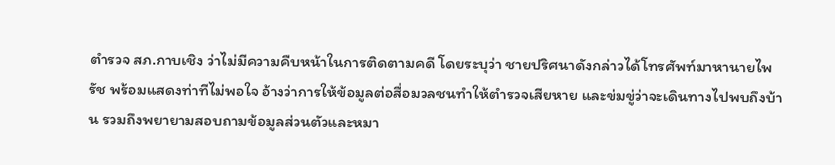ตำรวจ สภ.กาบเชิง ว่าไม่มีความคืบหน้าในการติดตามคดี โดยระบุว่า ชายปริศนาดังกล่าวได้โทรศัพท์มาหานายไพรัช พร้อมแสดงท่าทีไม่พอใจ อ้างว่าการให้ข้อมูลต่อสื่อมวลชนทำให้ตำรวจเสียหาย และข่มขู่ว่าจะเดินทางไปพบถึงบ้าน รวมถึงพยายามสอบถามข้อมูลส่วนตัวและหมา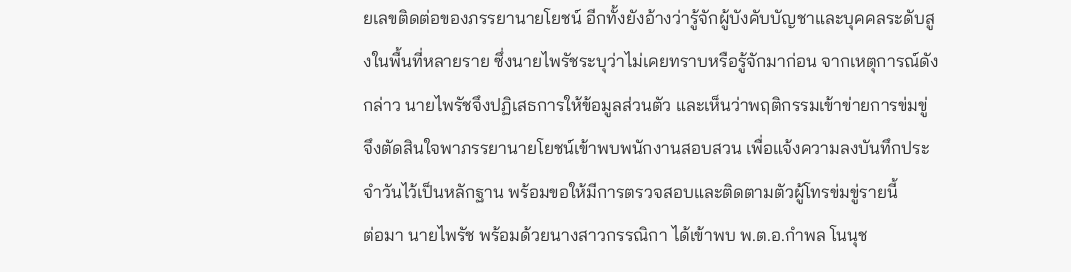ยเลขติดต่อของภรรยานายโยชน์ อีกทั้งยังอ้างว่ารู้จักผู้บังคับบัญชาและบุคคลระดับสูงในพื้นที่หลายราย ซึ่งนายไพรัชระบุว่าไม่เคยทราบหรือรู้จักมาก่อน จากเหตุการณ์ดังกล่าว นายไพรัชจึงปฏิเสธการให้ข้อมูลส่วนตัว และเห็นว่าพฤติกรรมเข้าข่ายการข่มขู่ จึงตัดสินใจพาภรรยานายโยชน์เข้าพบพนักงานสอบสวน เพื่อแจ้งความลงบันทึกประจำวันไว้เป็นหลักฐาน พร้อมขอให้มีการตรวจสอบและติดตามตัวผู้โทรข่มขู่รายนี้
ต่อมา นายไพรัช พร้อมด้วยนางสาวกรรณิกา ได้เข้าพบ พ.ต.อ.กำพล โนนุช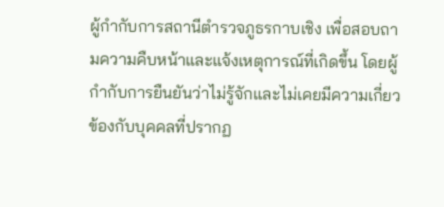ผู้กำกับการสถานีตำรวจภูธรกาบเชิง เพื่อสอบถามความคืบหน้าและแจ้งเหตุการณ์ที่เกิดขึ้น โดยผู้กำกับการยืนยันว่าไม่รู้จักและไม่เคยมีความเกี่ยวข้องกับบุคคลที่ปรากฏ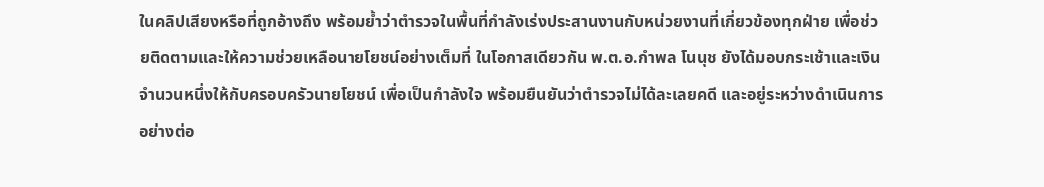ในคลิปเสียงหรือที่ถูกอ้างถึง พร้อมย้ำว่าตำรวจในพื้นที่กำลังเร่งประสานงานกับหน่วยงานที่เกี่ยวข้องทุกฝ่าย เพื่อช่วยติดตามและให้ความช่วยเหลือนายโยชน์อย่างเต็มที่ ในโอกาสเดียวกัน พ.ต.อ.กำพล โนนุช ยังได้มอบกระเช้าและเงินจำนวนหนึ่งให้กับครอบครัวนายโยชน์ เพื่อเป็นกำลังใจ พร้อมยืนยันว่าตำรวจไม่ได้ละเลยคดี และอยู่ระหว่างดำเนินการอย่างต่อ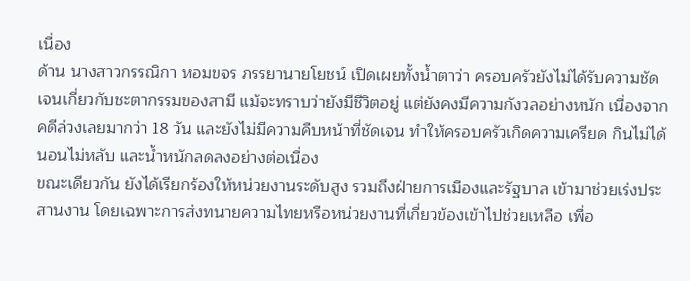เนื่อง
ด้าน นางสาวกรรณิกา หอมขจร ภรรยานายโยชน์ เปิดเผยทั้งน้ำตาว่า ครอบครัวยังไม่ได้รับความชัดเจนเกี่ยวกับชะตากรรมของสามี แม้จะทราบว่ายังมีชีวิตอยู่ แต่ยังคงมีความกังวลอย่างหนัก เนื่องจากคดีล่วงเลยมากว่า 18 วัน และยังไม่มีความคืบหน้าที่ชัดเจน ทำให้ครอบครัวเกิดความเครียด กินไม่ได้นอนไม่หลับ และน้ำหนักลดลงอย่างต่อเนื่อง
ขณะเดียวกัน ยังได้เรียกร้องให้หน่วยงานระดับสูง รวมถึงฝ่ายการเมืองและรัฐบาล เข้ามาช่วยเร่งประสานงาน โดยเฉพาะการส่งทนายความไทยหรือหน่วยงานที่เกี่ยวข้องเข้าไปช่วยเหลือ เพื่อ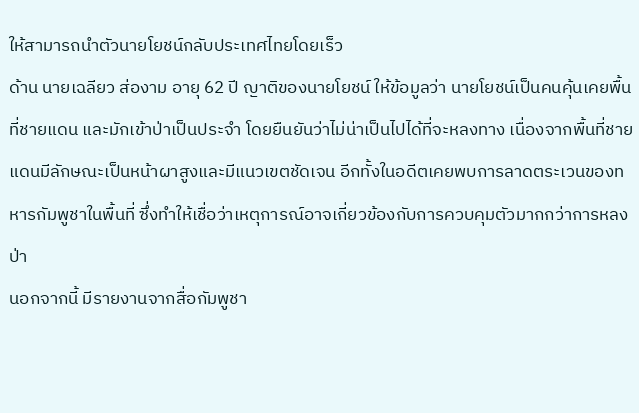ให้สามารถนำตัวนายโยชน์กลับประเทศไทยโดยเร็ว
ด้าน นายเฉลียว ส่องาม อายุ 62 ปี ญาติของนายโยชน์ ให้ข้อมูลว่า นายโยชน์เป็นคนคุ้นเคยพื้นที่ชายแดน และมักเข้าป่าเป็นประจำ โดยยืนยันว่าไม่น่าเป็นไปได้ที่จะหลงทาง เนื่องจากพื้นที่ชายแดนมีลักษณะเป็นหน้าผาสูงและมีแนวเขตชัดเจน อีกทั้งในอดีตเคยพบการลาดตระเวนของทหารกัมพูชาในพื้นที่ ซึ่งทำให้เชื่อว่าเหตุการณ์อาจเกี่ยวข้องกับการควบคุมตัวมากกว่าการหลงป่า
นอกจากนี้ มีรายงานจากสื่อกัมพูชา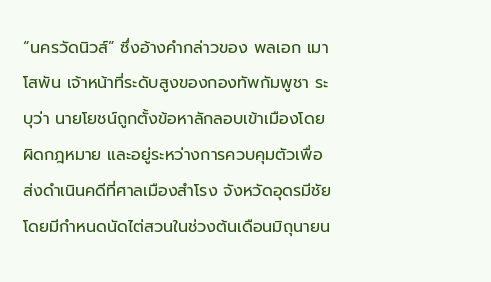“นครวัดนิวส์” ซึ่งอ้างคำกล่าวของ พลเอก เมา โสพัน เจ้าหน้าที่ระดับสูงของกองทัพกัมพูชา ระบุว่า นายโยชน์ถูกตั้งข้อหาลักลอบเข้าเมืองโดยผิดกฎหมาย และอยู่ระหว่างการควบคุมตัวเพื่อส่งดำเนินคดีที่ศาลเมืองสำโรง จังหวัดอุดรมีชัย โดยมีกำหนดนัดไต่สวนในช่วงต้นเดือนมิถุนายน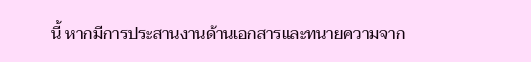นี้ หากมีการประสานงานด้านเอกสารและทนายความจาก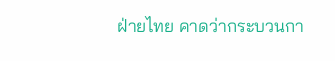ฝ่ายไทย คาดว่ากระบวนกา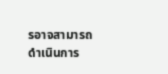รอาจสามารถดำเนินการ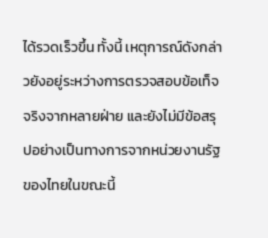ได้รวดเร็วขึ้น ทั้งนี้ เหตุการณ์ดังกล่าวยังอยู่ระหว่างการตรวจสอบข้อเท็จจริงจากหลายฝ่าย และยังไม่มีข้อสรุปอย่างเป็นทางการจากหน่วยงานรัฐของไทยในขณะนี้